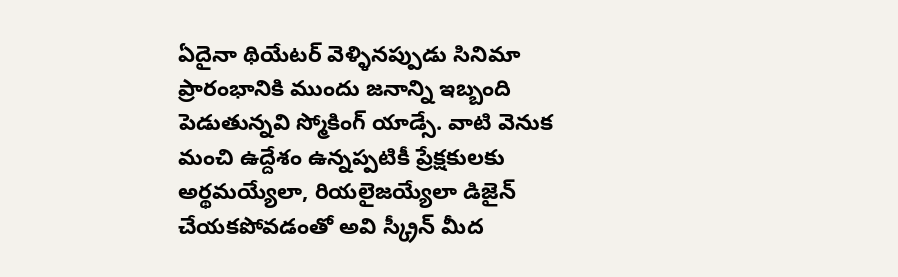ఏదైనా థియేటర్ వెళ్ళినప్పుడు సినిమా ప్రారంభానికి ముందు జనాన్ని ఇబ్బంది పెడుతున్నవి స్మోకింగ్ యాడ్సే. వాటి వెనుక మంచి ఉద్దేశం ఉన్నప్పటికీ ప్రేక్షకులకు అర్థమయ్యేలా, రియలైజయ్యేలా డిజైన్ చేయకపోవడంతో అవి స్క్రీన్ మీద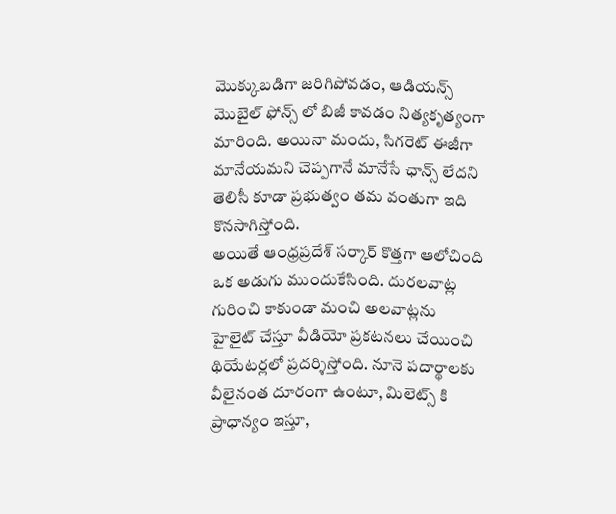మొక్కుబడిగా జరిగిపోవడం, ఆడియన్స్ మొబైల్ ఫోన్స్ లో బిజీ కావడం నిత్యకృత్యంగా మారింది. అయినా మందు, సిగరెట్ ఈజీగా మానేయమని చెప్పగానే మానేసే ఛాన్స్ లేదని తెలిసీ కూడా ప్రభుత్వం తమ వంతుగా ఇది కొనసాగిస్తోంది.
అయితే ఆంధ్రప్రదేశ్ సర్కార్ కొత్తగా ఆలోచింది ఒక అడుగు ముందుకేసింది. దురలవాట్ల గురించి కాకుండా మంచి అలవాట్లను హైలైట్ చేస్తూ వీడియో ప్రకటనలు చేయించి థియేటర్లలో ప్రదర్శిస్తోంది. నూనె పదార్థాలకు వీలైనంత దూరంగా ఉంటూ, మిలెట్స్ కి ప్రాధాన్యం ఇస్తూ,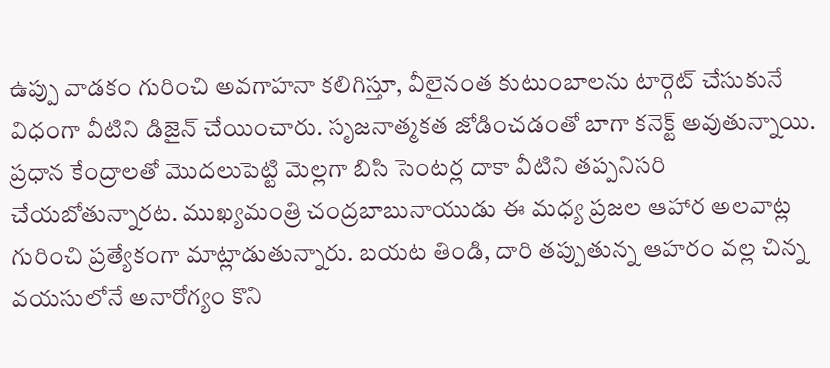ఉప్పు వాడకం గురించి అవగాహనా కలిగిస్తూ, వీలైనంత కుటుంబాలను టార్గెట్ చేసుకునే విధంగా వీటిని డిజైన్ చేయించారు. సృజనాత్మకత జోడించడంతో బాగా కనెక్ట్ అవుతున్నాయి.
ప్రధాన కేంద్రాలతో మొదలుపెట్టి మెల్లగా బిసి సెంటర్ల దాకా వీటిని తప్పనిసరి చేయబోతున్నారట. ముఖ్యమంత్రి చంద్రబాబునాయుడు ఈ మధ్య ప్రజల ఆహార అలవాట్ల గురించి ప్రత్యేకంగా మాట్లాడుతున్నారు. బయట తిండి, దారి తప్పుతున్న ఆహరం వల్ల చిన్న వయసులోనే అనారోగ్యం కొని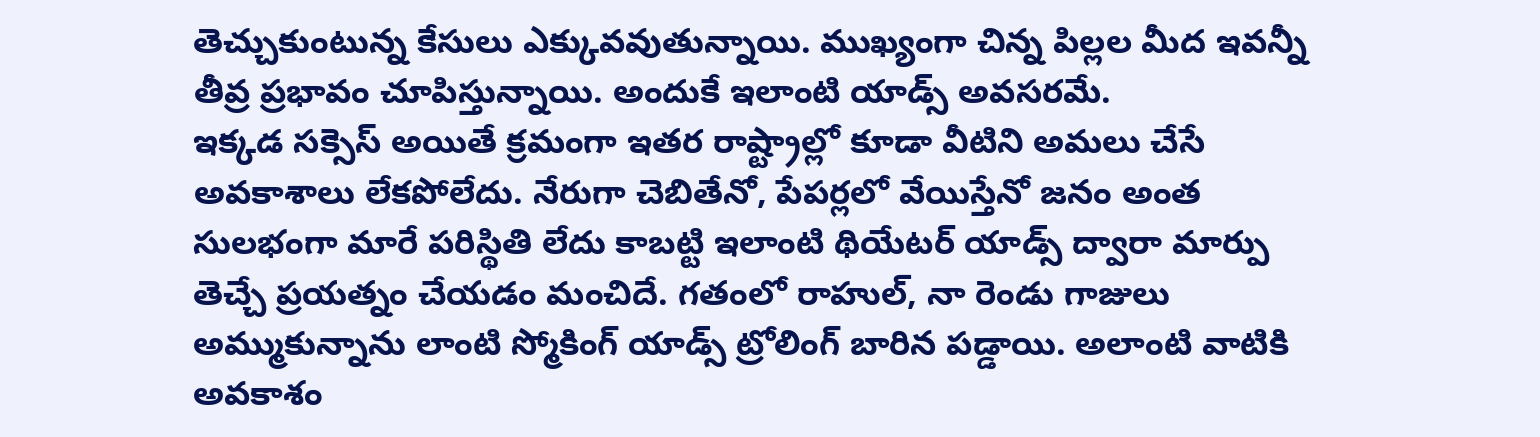తెచ్చుకుంటున్న కేసులు ఎక్కువవుతున్నాయి. ముఖ్యంగా చిన్న పిల్లల మీద ఇవన్నీ తీవ్ర ప్రభావం చూపిస్తున్నాయి. అందుకే ఇలాంటి యాడ్స్ అవసరమే.
ఇక్కడ సక్సెస్ అయితే క్రమంగా ఇతర రాష్ట్రాల్లో కూడా వీటిని అమలు చేసే అవకాశాలు లేకపోలేదు. నేరుగా చెబితేనో, పేపర్లలో వేయిస్తేనో జనం అంత సులభంగా మారే పరిస్థితి లేదు కాబట్టి ఇలాంటి థియేటర్ యాడ్స్ ద్వారా మార్పు తెచ్చే ప్రయత్నం చేయడం మంచిదే. గతంలో రాహుల్, నా రెండు గాజులు అమ్ముకున్నాను లాంటి స్మోకింగ్ యాడ్స్ ట్రోలింగ్ బారిన పడ్డాయి. అలాంటి వాటికి అవకాశం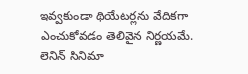ఇవ్వకుండా థియేటర్లను వేదికగా ఎంచుకోవడం తెలివైన నిర్ణయమే.
లెనిన్ సినిమా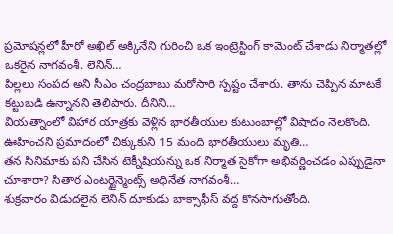ప్రమోషన్లలో హీరో అఖిల్ అక్కినేని గురించి ఒక ఇంట్రెస్టింగ్ కామెంట్ చేశాడు నిర్మాతల్లో ఒకరైన నాగవంశీ. లెనిన్…
పిల్లలు సంపద అని సీఎం చంద్రబాబు మరోసారి స్పష్టం చేశారు. తాను చెప్పిన మాటకే కట్టుబడి ఉన్నానని తెలిపారు. దీనిని…
వియత్నాంలో విహార యాత్రకు వెళ్లిన భారతీయుల కుటుంబాల్లో విషాదం నెలకొంది. ఊహించని ప్రమాదంలో చిక్కుకుని 15 మంది భారతీయులు మృతి…
తన సినిమాకు పని చేసిన టెక్నీషియన్ను ఒక నిర్మాత సైకోగా అభివర్ణించడం ఎప్పుడైనా చూశారా? సితార ఎంటర్టైన్మెంట్స్ అధినేత నాగవంశీ…
శుక్రవారం విడుదలైన లెనిన్ దూకుడు బాక్సాఫీస్ వద్ద కొనసాగుతోంది.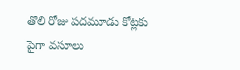తొలి రోజు పదమూడు కోట్లకు పైగా వసూలు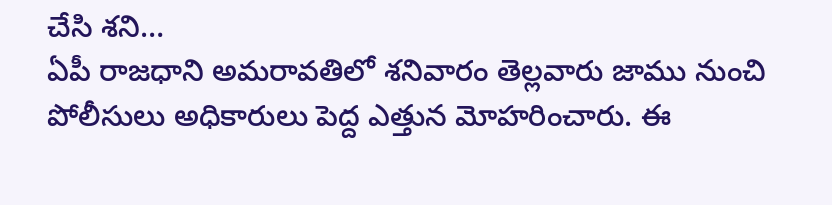చేసి శని…
ఏపీ రాజధాని అమరావతిలో శనివారం తెల్లవారు జాము నుంచి పోలీసులు అధికారులు పెద్ద ఎత్తున మోహరించారు. ఈ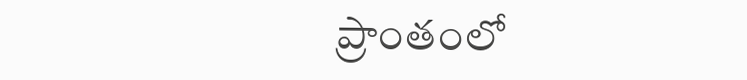ప్రాంతంలో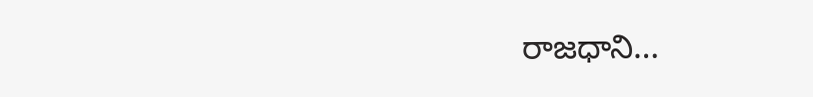రాజధాని…